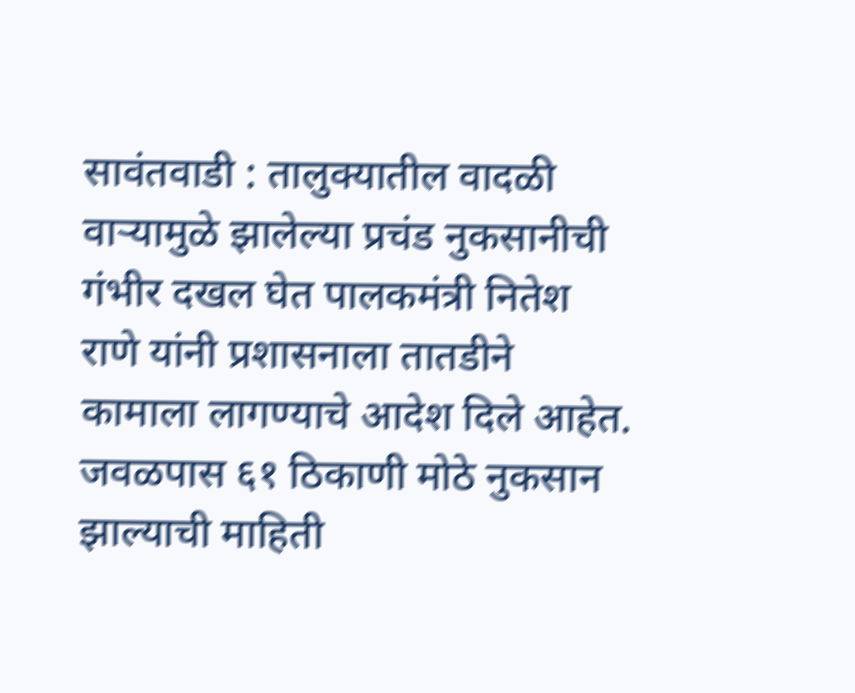सावंतवाडी : तालुक्यातील वादळी वाऱ्यामुळे झालेल्या प्रचंड नुकसानीची गंभीर दखल घेत पालकमंत्री नितेश राणे यांनी प्रशासनाला तातडीने कामाला लागण्याचे आदेश दिले आहेत. जवळपास ६१ ठिकाणी मोठे नुकसान झाल्याची माहिती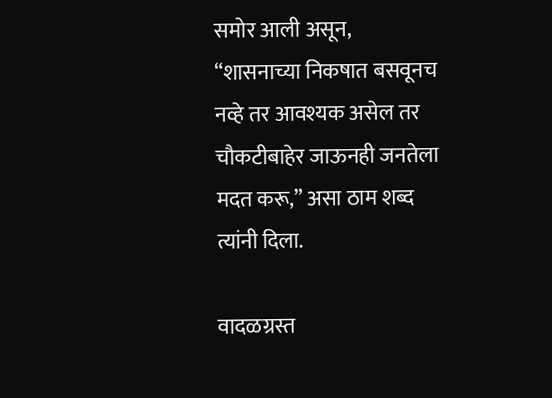समोर आली असून, “शासनाच्या निकषात बसवूनच नव्हे तर आवश्यक असेल तर चौकटीबाहेर जाऊनही जनतेला मदत करू,” असा ठाम शब्द त्यांनी दिला.

वादळग्रस्त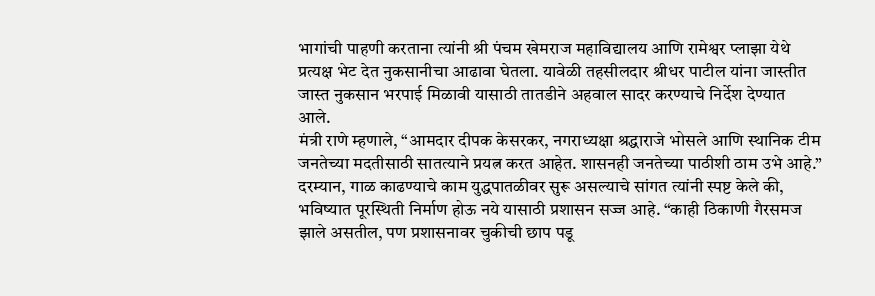भागांची पाहणी करताना त्यांनी श्री पंचम खेमराज महाविद्यालय आणि रामेश्वर प्लाझा येथे प्रत्यक्ष भेट देत नुकसानीचा आढावा घेतला. यावेळी तहसीलदार श्रीधर पाटील यांना जास्तीत जास्त नुकसान भरपाई मिळावी यासाठी तातडीने अहवाल सादर करण्याचे निर्देश देण्यात आले.
मंत्री राणे म्हणाले, “आमदार दीपक केसरकर, नगराध्यक्षा श्रद्धाराजे भोसले आणि स्थानिक टीम जनतेच्या मदतीसाठी सातत्याने प्रयत्न करत आहेत. शासनही जनतेच्या पाठीशी ठाम उभे आहे.”
दरम्यान, गाळ काढण्याचे काम युद्धपातळीवर सुरू असल्याचे सांगत त्यांनी स्पष्ट केले की, भविष्यात पूरस्थिती निर्माण होऊ नये यासाठी प्रशासन सज्ज आहे. “काही ठिकाणी गैरसमज झाले असतील, पण प्रशासनावर चुकीची छाप पडू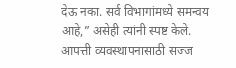देऊ नका. सर्व विभागांमध्ये समन्वय आहे,” असेही त्यांनी स्पष्ट केले.
आपत्ती व्यवस्थापनासाठी सज्ज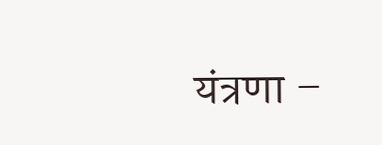यंत्रणा –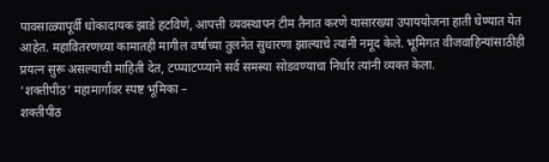पावसाळ्यापूर्वी धोकादायक झाडे हटविणे, आपत्ती व्यवस्थापन टीम तैनात करणे यासारख्या उपाययोजना हाती घेण्यात येत आहेत. महावितरणच्या कामातही मागील वर्षाच्या तुलनेत सुधारणा झाल्याचे त्यांनी नमूद केले. भूमिगत वीजवाहिन्यांसाठीही प्रयत्न सुरू असल्याची माहिती देत, टप्प्याटप्प्याने सर्व समस्या सोडवण्याचा निर्धार त्यांनी व्यक्त केला.
‘शक्तीपीठ’ महामार्गावर स्पष्ट भूमिका –
शक्तीपीठ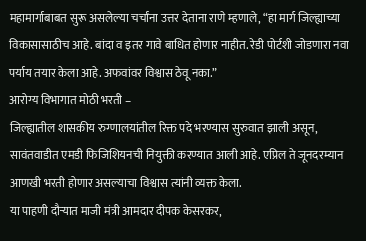महामार्गाबाबत सुरू असलेल्या चर्चांना उत्तर देताना राणे म्हणाले, “हा मार्ग जिल्ह्याच्या विकासासाठीच आहे. बांदा व इतर गावे बाधित होणार नाहीत. रेडी पोर्टशी जोडणारा नवा पर्याय तयार केला आहे. अफवांवर विश्वास ठेवू नका.”
आरोग्य विभागात मोठी भरती –
जिल्ह्यातील शासकीय रुग्णालयांतील रिक्त पदे भरण्यास सुरुवात झाली असून, सावंतवाडीत एमडी फिजिशियनची नियुक्ती करण्यात आली आहे. एप्रिल ते जूनदरम्यान आणखी भरती होणार असल्याचा विश्वास त्यांनी व्यक्त केला.
या पाहणी दौऱ्यात माजी मंत्री आमदार दीपक केसरकर,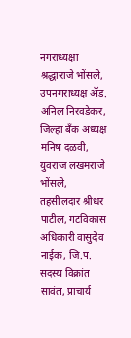नगराध्यक्षा श्रद्धाराजे भोंसले, उपनगराध्यक्ष ॲड. अनिल निरवडेकर, जिल्हा बँक अध्यक्ष मनिष दळवी, युवराज लखमराजे भोंसले, तहसीलदार श्रीधर पाटील, गटविकास अधिकारी वासुदेव नाईक, जि.प. सदस्य विक्रांत सावंत, प्राचार्य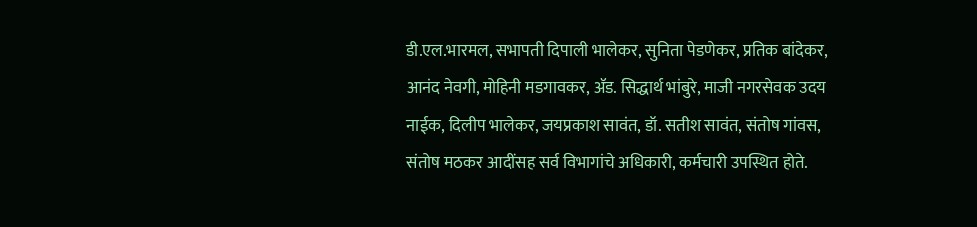डी.एल.भारमल, सभापती दिपाली भालेकर, सुनिता पेडणेकर, प्रतिक बांदेकर, आनंद नेवगी, मोहिनी मडगावकर, ॲड. सिद्धार्थ भांबुरे, माजी नगरसेवक उदय नाईक, दिलीप भालेकर, जयप्रकाश सावंत, डॉ. सतीश सावंत, संतोष गांवस, संतोष मठकर आदींसह सर्व विभागांचे अधिकारी, कर्मचारी उपस्थित होते.